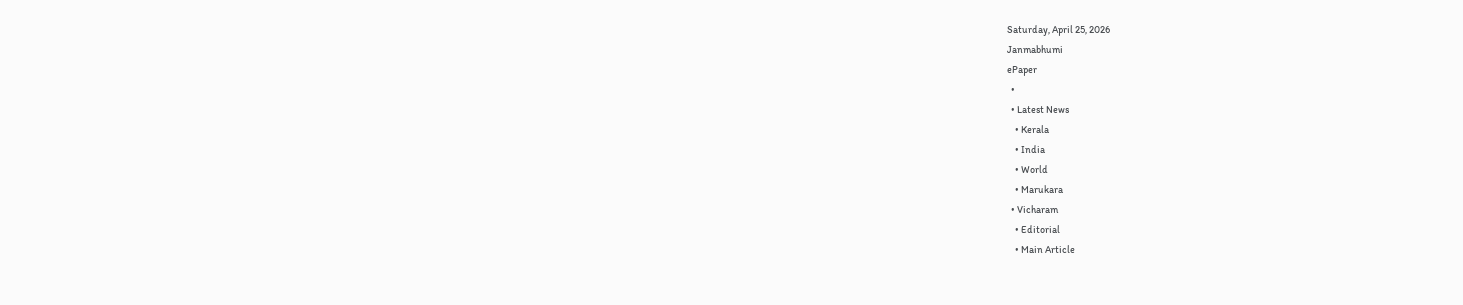Saturday, April 25, 2026
Janmabhumi
ePaper
  •
  • Latest News
    • Kerala
    • India
    • World
    • Marukara
  • Vicharam
    • Editorial
    • Main Article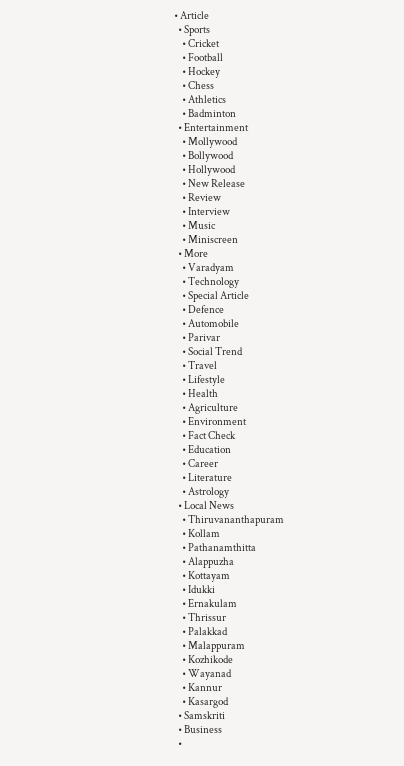• Article
  • Sports
    • Cricket
    • Football
    • Hockey
    • Chess
    • Athletics
    • Badminton
  • Entertainment
    • Mollywood
    • Bollywood
    • Hollywood
    • New Release
    • Review
    • Interview
    • Music
    • Miniscreen
  • More
    • Varadyam
    • Technology
    • Special Article
    • Defence
    • Automobile
    • Parivar
    • Social Trend
    • Travel
    • Lifestyle
    • Health
    • Agriculture
    • Environment
    • Fact Check
    • Education
    • Career
    • Literature
    • Astrology
  • Local News
    • Thiruvananthapuram
    • Kollam
    • Pathanamthitta
    • Alappuzha
    • Kottayam
    • Idukki
    • Ernakulam
    • Thrissur
    • Palakkad
    • Malappuram
    • Kozhikode
    • Wayanad
    • Kannur
    • Kasargod
  • Samskriti
  • Business
  •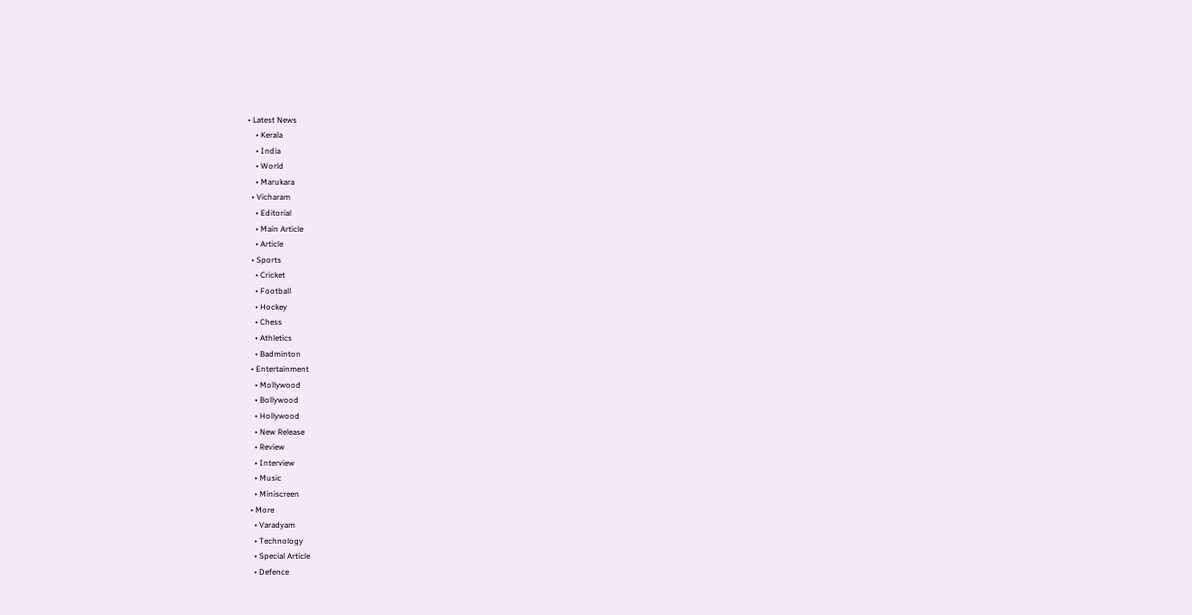• Latest News
    • Kerala
    • India
    • World
    • Marukara
  • Vicharam
    • Editorial
    • Main Article
    • Article
  • Sports
    • Cricket
    • Football
    • Hockey
    • Chess
    • Athletics
    • Badminton
  • Entertainment
    • Mollywood
    • Bollywood
    • Hollywood
    • New Release
    • Review
    • Interview
    • Music
    • Miniscreen
  • More
    • Varadyam
    • Technology
    • Special Article
    • Defence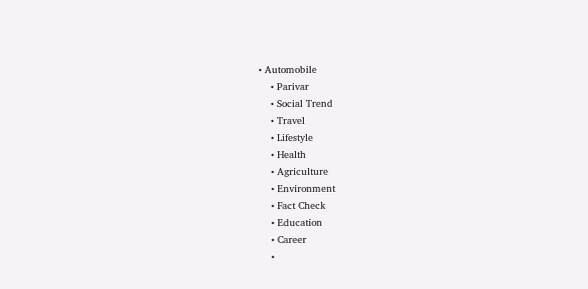• Automobile
    • Parivar
    • Social Trend
    • Travel
    • Lifestyle
    • Health
    • Agriculture
    • Environment
    • Fact Check
    • Education
    • Career
    •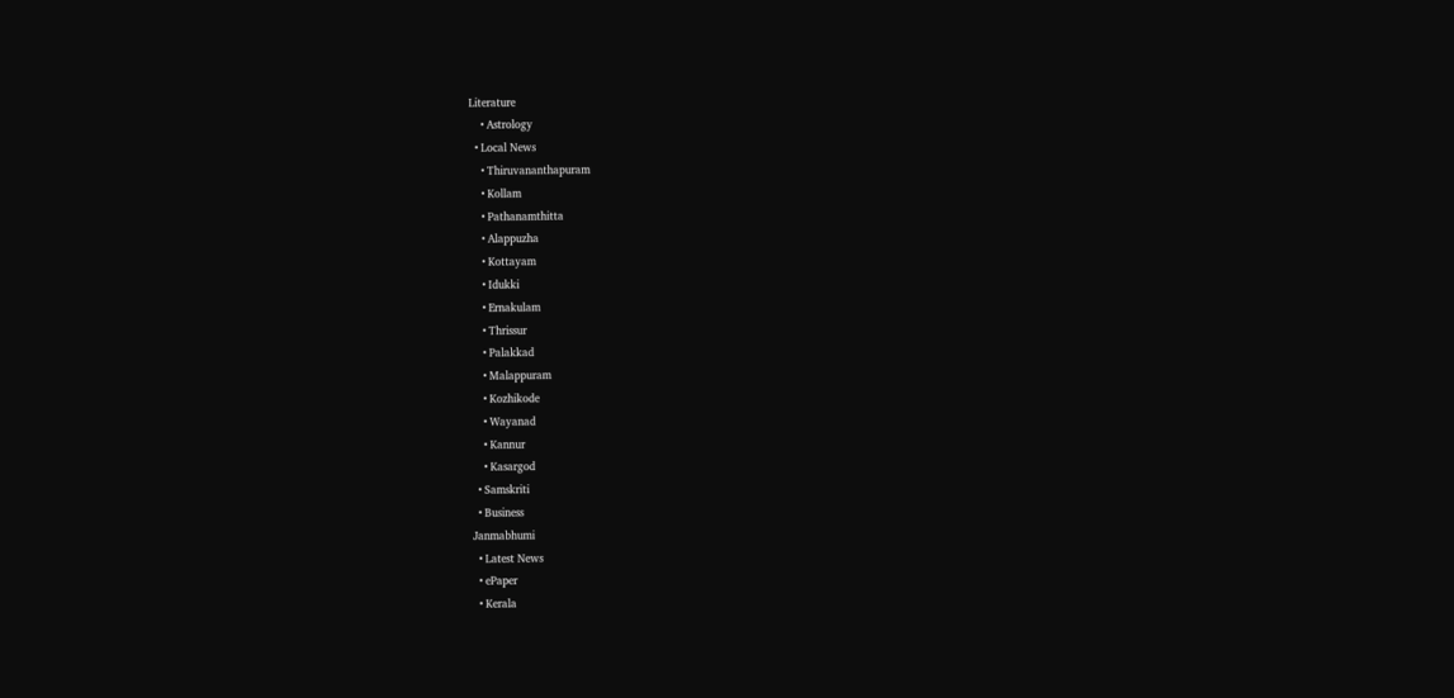Literature
    • Astrology
  • Local News
    • Thiruvananthapuram
    • Kollam
    • Pathanamthitta
    • Alappuzha
    • Kottayam
    • Idukki
    • Ernakulam
    • Thrissur
    • Palakkad
    • Malappuram
    • Kozhikode
    • Wayanad
    • Kannur
    • Kasargod
  • Samskriti
  • Business
Janmabhumi
  • Latest News
  • ePaper
  • Kerala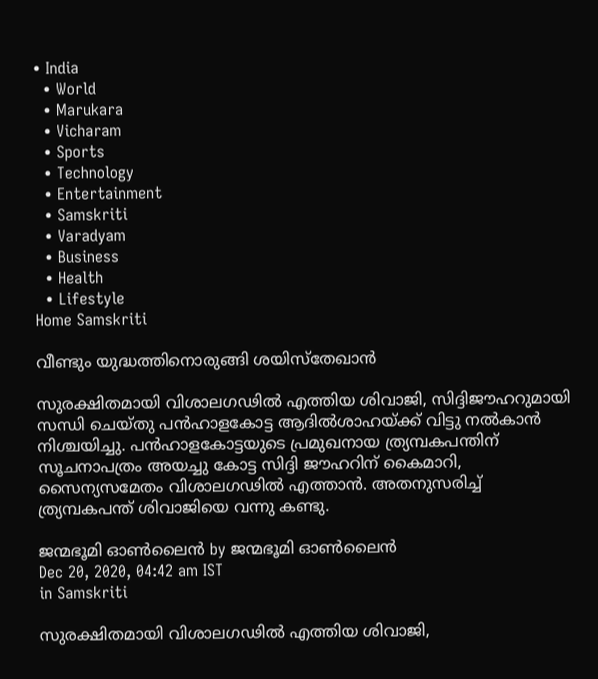• India
  • World
  • Marukara
  • Vicharam
  • Sports
  • Technology
  • Entertainment
  • Samskriti
  • Varadyam
  • Business
  • Health
  • Lifestyle
Home Samskriti

വീണ്ടും യുദ്ധത്തിനൊരുങ്ങി ശയിസ്‌തേഖാന്‍

സുരക്ഷിതമായി വിശാലഗഢില്‍ എത്തിയ ശിവാജി, സിദ്ദിജൗഹറുമായി സന്ധി ചെയ്തു പന്‍ഹാളകോട്ട ആദില്‍ശാഹയ്‌ക്ക് വിട്ടു നല്‍കാന്‍ നിശ്ചയിച്ചു. പന്‍ഹാളകോട്ടയുടെ പ്രമുഖനായ ത്ര്യമ്പകപന്തിന് സൂചനാപത്രം അയച്ചു കോട്ട സിദ്ദി ജൗഹറിന് കൈമാറി, സൈന്യസമേതം വിശാലഗഢില്‍ എത്താന്‍. അതനുസരിച്ച് ത്ര്യമ്പകപന്ത് ശിവാജിയെ വന്നു കണ്ടു.

ജന്മഭൂമി ഓണ്‍ലൈന്‍ by ജന്മഭൂമി ഓണ്‍ലൈന്‍
Dec 20, 2020, 04:42 am IST
in Samskriti

സുരക്ഷിതമായി വിശാലഗഢില്‍ എത്തിയ ശിവാജി,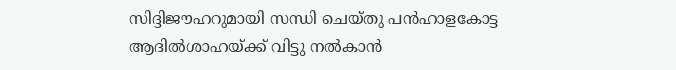സിദ്ദിജൗഹറുമായി സന്ധി ചെയ്തു പന്‍ഹാളകോട്ട ആദില്‍ശാഹയ്‌ക്ക് വിട്ടു നല്‍കാന്‍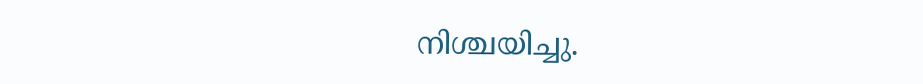നിശ്ചയിച്ചു.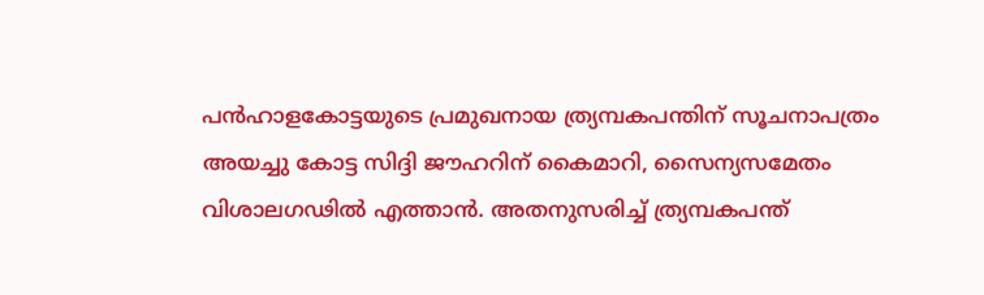പന്‍ഹാളകോട്ടയുടെ പ്രമുഖനായ ത്ര്യമ്പകപന്തിന് സൂചനാപത്രം അയച്ചു കോട്ട സിദ്ദി ജൗഹറിന് കൈമാറി, സൈന്യസമേതം വിശാലഗഢില്‍ എത്താന്‍. അതനുസരിച്ച് ത്ര്യമ്പകപന്ത്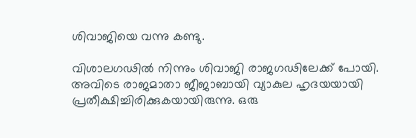ശിവാജിയെ വന്നു കണ്ടു.

വിശാലഗഢില്‍ നിന്നും ശിവാജി രാജഗഢിലേക്ക് പോയി. അവിടെ രാജമാതാ ജീജാബായി വ്യാകുല ഹൃദയയായി പ്രതീക്ഷിച്ചിരിക്കുകയായിരുന്നു. ഒരു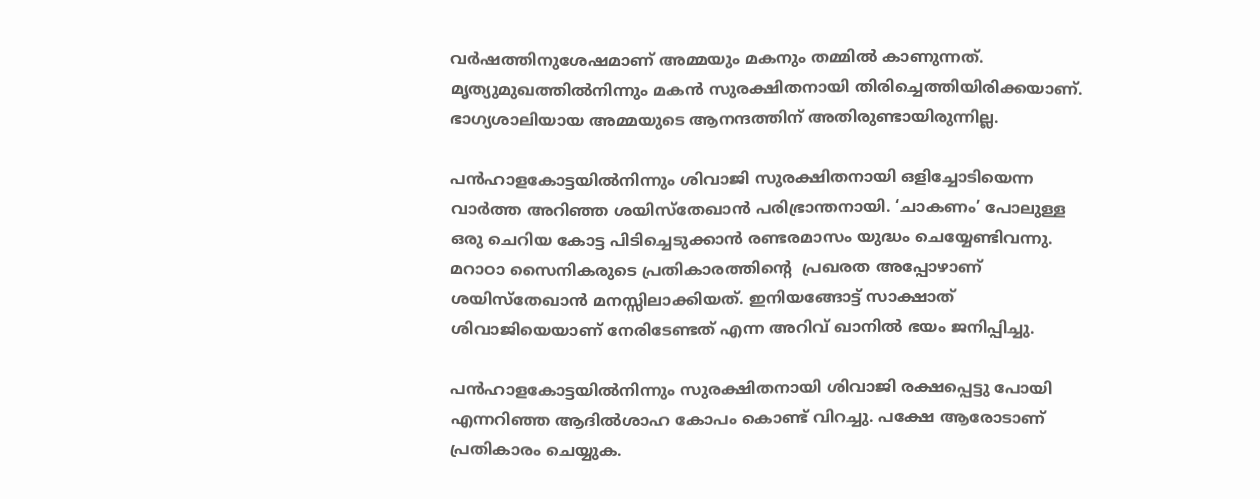വര്‍ഷത്തിനുശേഷമാണ് അമ്മയും മകനും തമ്മില്‍ കാണുന്നത്. മൃത്യുമുഖത്തില്‍നിന്നും മകന്‍ സുരക്ഷിതനായി തിരിച്ചെത്തിയിരിക്കയാണ്. ഭാഗ്യശാലിയായ അമ്മയുടെ ആനന്ദത്തിന് അതിരുണ്ടായിരുന്നില്ല.

പന്‍ഹാളകോട്ടയില്‍നിന്നും ശിവാജി സുരക്ഷിതനായി ഒളിച്ചോടിയെന്ന വാര്‍ത്ത അറിഞ്ഞ ശയിസ്‌തേഖാന്‍ പരിഭ്രാന്തനായി. ‘ചാകണം’ പോലുള്ള ഒരു ചെറിയ കോട്ട പിടിച്ചെടുക്കാന്‍ രണ്ടരമാസം യുദ്ധം ചെയ്യേണ്ടിവന്നു. മറാഠാ സൈനികരുടെ പ്രതികാരത്തിന്റെ  പ്രഖരത അപ്പോഴാണ് ശയിസ്‌തേഖാന്‍ മനസ്സിലാക്കിയത്. ഇനിയങ്ങോട്ട് സാക്ഷാത് ശിവാജിയെയാണ് നേരിടേണ്ടത് എന്ന അറിവ് ഖാനില്‍ ഭയം ജനിപ്പിച്ചു.

പന്‍ഹാളകോട്ടയില്‍നിന്നും സുരക്ഷിതനായി ശിവാജി രക്ഷപ്പെട്ടു പോയി എന്നറിഞ്ഞ ആദില്‍ശാഹ കോപം കൊണ്ട് വിറച്ചു. പക്ഷേ ആരോടാണ് പ്രതികാരം ചെയ്യുക.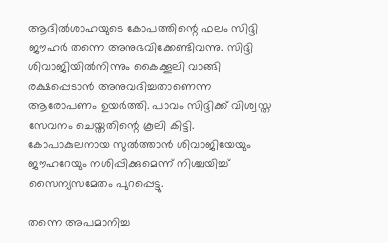ആദില്‍ശാഹയുടെ കോപത്തിന്റെ ഫലം സിദ്ദി ജൗഹര്‍ തന്നെ അനുഭവിക്കേണ്ടിവന്നു. സിദ്ദി ശിവാജിയില്‍നിന്നും കൈക്കൂലി വാങ്ങി രക്ഷപ്പെടാന്‍ അനുവദിച്ചതാണെന്ന ആരോപണം ഉയര്‍ത്തി. പാവം സിദ്ദിക്ക് വിശ്വസ്ത സേവനം ചെയ്തതിന്റെ കൂലി കിട്ടി. കോപാകുലനായ സുല്‍ത്താന്‍ ശിവാജിയേയും ജൗഹറേയും നശിപ്പിക്കുമെന്ന് നിശ്ചയിച്ച് സൈന്യസമേതം പുറപ്പെട്ടു.

തന്നെ അപമാനിച്ച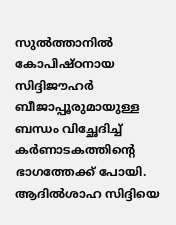സുല്‍ത്താനില്‍ കോപിഷ്ഠനായ സിദ്ദിജൗഹര്‍ ബീജാപ്പൂരുമായുള്ള ബന്ധം വിച്ഛേദിച്ച് കര്‍ണാടകത്തിന്റെ ഭാഗത്തേക്ക് പോയി. ആദില്‍ശാഹ സിദ്ദിയെ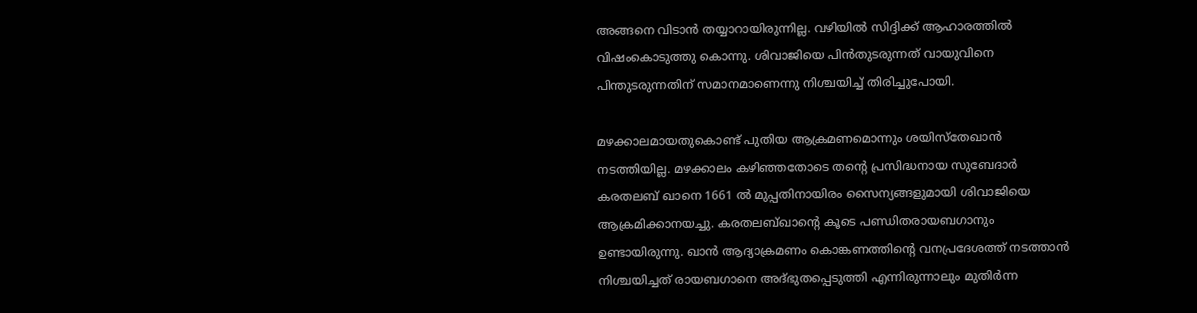അങ്ങനെ വിടാന്‍ തയ്യാറായിരുന്നില്ല. വഴിയില്‍ സിദ്ദിക്ക് ആഹാരത്തില്‍ വിഷംകൊടുത്തു കൊന്നു. ശിവാജിയെ പിന്‍തുടരുന്നത് വായുവിനെ പിന്തുടരുന്നതിന് സമാനമാണെന്നു നിശ്ചയിച്ച് തിരിച്ചുപോയി.

മഴക്കാലമായതുകൊണ്ട് പുതിയ ആക്രമണമൊന്നും ശയിസ്‌തേഖാന്‍ നടത്തിയില്ല. മഴക്കാലം കഴിഞ്ഞതോടെ തന്റെ പ്രസിദ്ധനായ സുബേദാര്‍ കരതലബ് ഖാനെ 1661 ല്‍ മുപ്പതിനായിരം സൈന്യങ്ങളുമായി ശിവാജിയെ ആക്രമിക്കാനയച്ചു. കരതലബ്ഖാന്റെ കൂടെ പണ്ഡിതരായബഗാനും ഉണ്ടായിരുന്നു. ഖാന്‍ ആദ്യാക്രമണം കൊങ്കണത്തിന്റെ വനപ്രദേശത്ത് നടത്താന്‍ നിശ്ചയിച്ചത് രായബഗാനെ അദ്ഭുതപ്പെടുത്തി എന്നിരുന്നാലും മുതിര്‍ന്ന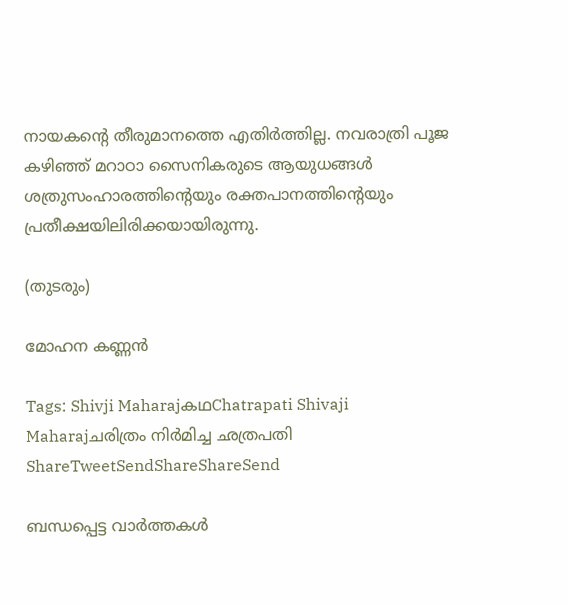നായകന്റെ തീരുമാനത്തെ എതിര്‍ത്തില്ല. നവരാത്രി പൂജ കഴിഞ്ഞ് മറാഠാ സൈനികരുടെ ആയുധങ്ങള്‍ ശത്രുസംഹാരത്തിന്റെയും രക്തപാനത്തിന്റെയും പ്രതീക്ഷയിലിരിക്കയായിരുന്നു.

(തുടരും)

മോഹന കണ്ണന്‍

Tags: Shivji MaharajകഥChatrapati Shivaji Maharajചരിത്രം നിര്‍മിച്ച ഛത്രപതി
ShareTweetSendShareShareSend

ബന്ധപ്പെട്ട വാര്‍ത്തകള്‍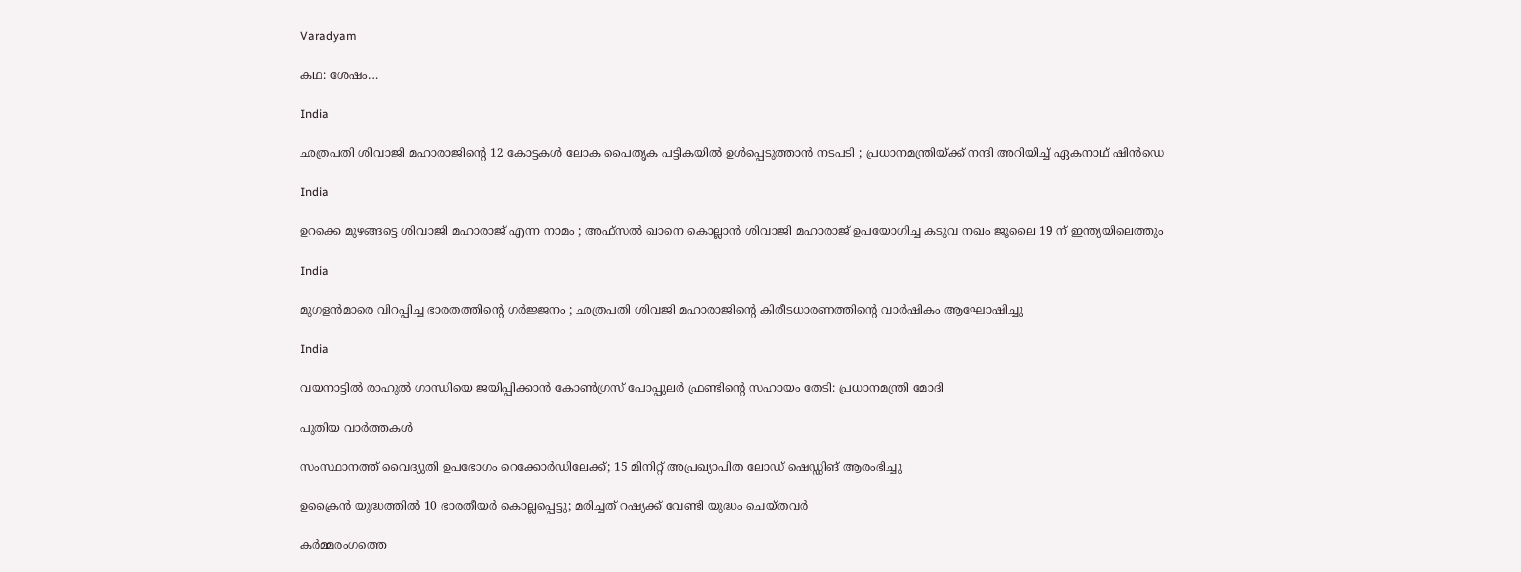Varadyam

കഥ: ശേഷം…

India

ഛത്രപതി ശിവാജി മഹാരാജിന്റെ 12 കോട്ടകൾ ലോക പൈതൃക പട്ടികയിൽ ഉൾപ്പെടുത്താൻ നടപടി ; പ്രധാനമന്ത്രിയ്‌ക്ക് നന്ദി അറിയിച്ച് ഏകനാഥ് ഷിൻഡെ

India

ഉറക്കെ മുഴങ്ങട്ടെ ശിവാജി മഹാരാജ് എന്ന നാമം ; അഫ്സൽ ഖാനെ കൊല്ലാൻ ശിവാജി മഹാരാജ് ഉപയോഗിച്ച കടുവ നഖം ജൂലൈ 19 ന് ഇന്ത്യയിലെത്തും

India

മുഗളൻമാരെ വിറപ്പിച്ച ഭാരതത്തിന്റെ ഗർജ്ജനം ; ഛത്രപതി ശിവജി മഹാരാജിന്റെ കിരീടധാരണത്തിന്റെ വാർഷികം ആഘോഷിച്ചു

India

വയനാട്ടില്‍ രാഹുല്‍ ഗാന്ധിയെ ജയിപ്പിക്കാന്‍ കോണ്‍ഗ്രസ് പോപ്പുലര്‍ ഫ്രണ്ടിന്റെ സഹായം തേടി: പ്രധാനമന്ത്രി മോദി

പുതിയ വാര്‍ത്തകള്‍

സംസ്ഥാനത്ത് വൈദ്യുതി ഉപഭോഗം റെക്കോർഡിലേക്ക്; 15 മിനിറ്റ് അപ്രഖ്യാപിത ലോഡ് ഷെഡ്ഡിങ് ആരംഭിച്ചു

ഉക്രൈന്‍ യുദ്ധത്തില്‍ 10 ഭാരതീയര്‍ കൊല്ലപ്പെട്ടു; മരിച്ചത് റഷ്യക്ക് വേണ്ടി യുദ്ധം ചെയ്തവര്‍

കർമ്മരംഗത്തെ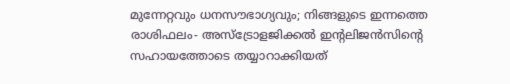മുന്നേറ്റവും ധനസൗഭാഗ്യവും; നിങ്ങളുടെ ഇന്നത്തെ രാശിഫലം- അസ്ട്രോളജിക്കൽ ഇന്റലിജൻസിന്റെ സഹായത്തോടെ തയ്യാറാക്കിയത്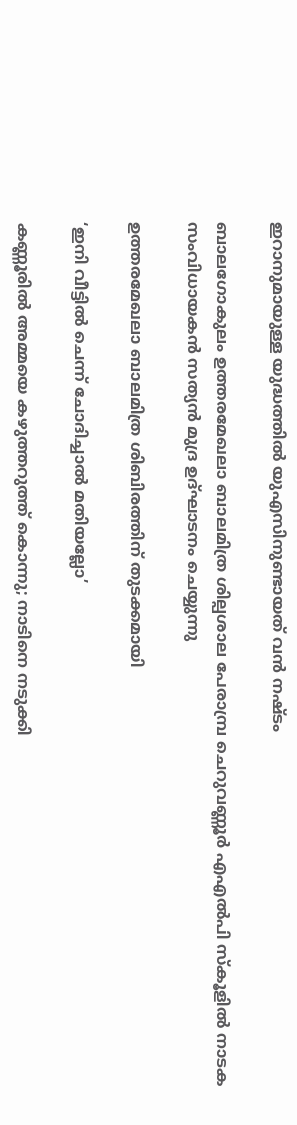ഇറാനുമായുള്ള യുദ്ധത്തില്‍ യുഎസിനുണ്ടായത് വന്‍ നഷ്ടം

ബാലഗോകുലം ഉത്തരമേഖലാ ബാലമിത്ര ശില്പശാല പേരാമ്പ്ര ചെറുവണ്ണൂര്‍ എഎല്‍പി സ്‌കൂളില്‍ നാടക സംവിധായകന്‍ സത്യന്‍ മുദ്ര ഉദ്ഘാടനം ചെയ്യുന്നു

ഉത്തരമേഖലാ ബാലമിത്ര ശിബിരത്തിന് തുടക്കമായി

‘ഇനി വീട്ടില്‍ ചെന്ന് ചോദിച്ചാല്‍ മതിയല്ലോ’

കണ്ണൂരിൽ അമ്മയെ കഴുത്തറുത്ത്‌ കൊന്നു; നാടിനെ നടുക്കി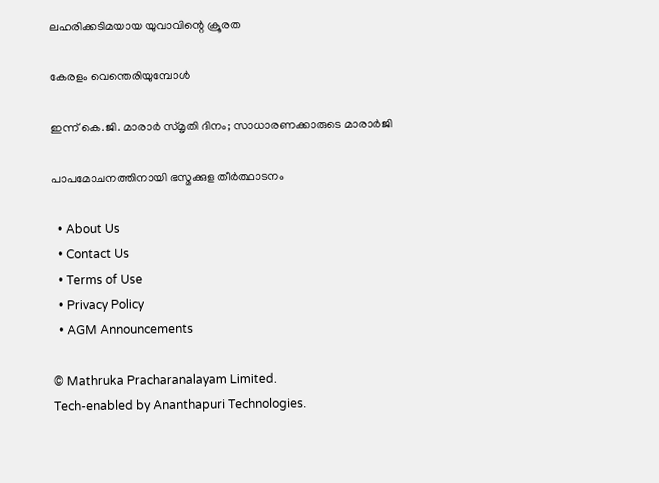ലഹരിക്കടിമയായ യുവാവിന്റെ ക്രൂരത

കേരളം വെന്തെരിയുമ്പോള്‍

ഇന്ന് കെ.ജി. മാരാര്‍ സ്മൃതി ദിനം; സാധാരണക്കാരുടെ മാരാര്‍ജി

പാപമോചനത്തിനായി ഭസ്മക്കുള തീര്‍ത്ഥാടനം

  • About Us
  • Contact Us
  • Terms of Use
  • Privacy Policy
  • AGM Announcements

© Mathruka Pracharanalayam Limited.
Tech-enabled by Ananthapuri Technologies.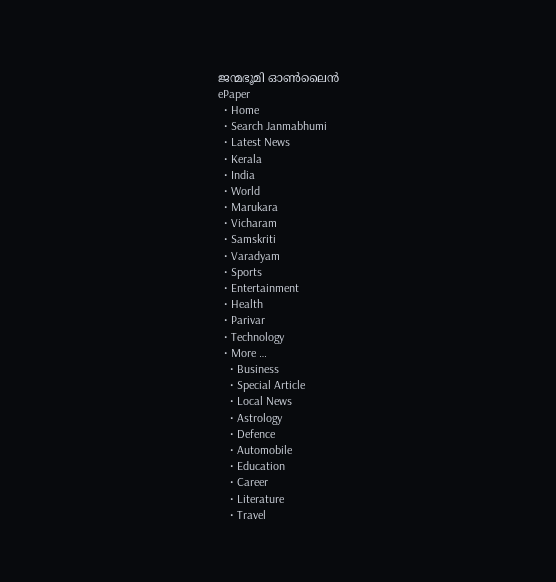ജന്മഭൂമി ഓണ്‍ലൈന്‍
ePaper
  • Home
  • Search Janmabhumi
  • Latest News
  • Kerala
  • India
  • World
  • Marukara
  • Vicharam
  • Samskriti
  • Varadyam
  • Sports
  • Entertainment
  • Health
  • Parivar
  • Technology
  • More …
    • Business
    • Special Article
    • Local News
    • Astrology
    • Defence
    • Automobile
    • Education
    • Career
    • Literature
    • Travel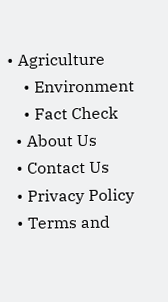• Agriculture
    • Environment
    • Fact Check
  • About Us
  • Contact Us
  • Privacy Policy
  • Terms and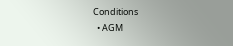Conditions
  • AGM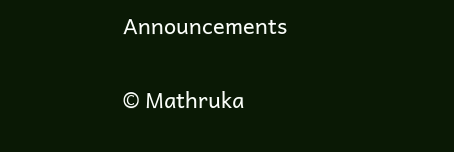Announcements

© Mathruka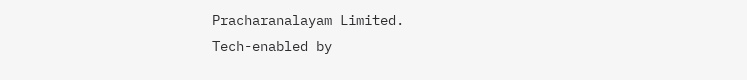Pracharanalayam Limited.
Tech-enabled by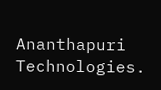Ananthapuri Technologies.